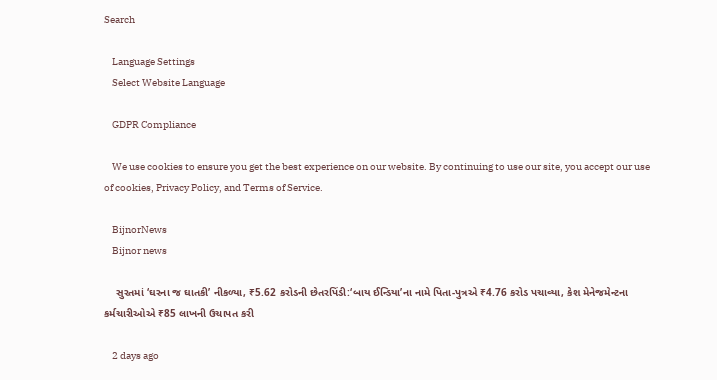Search

    Language Settings
    Select Website Language

    GDPR Compliance

    We use cookies to ensure you get the best experience on our website. By continuing to use our site, you accept our use of cookies, Privacy Policy, and Terms of Service.

    BijnorNews
    Bijnor news

    સુરતમાં ‘ઘરના જ ઘાતકી’ નીકળ્યા, ₹5.62 કરોડની છેતરપિંડી:‘બાય ઈન્ડિયા’ના નામે પિતા-પુત્રએ ₹4.76 કરોડ પચાવ્યા, કેશ મેનેજમેન્ટના કર્મચારીઓએ ₹85 લાખની ઉચાપત કરી

    2 days ago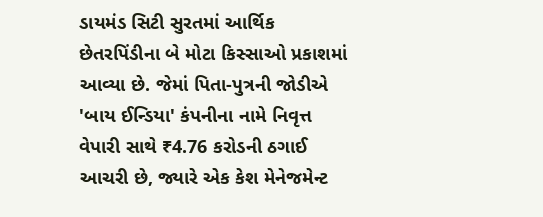ડાયમંડ સિટી સુરતમાં આર્થિક છેતરપિંડીના બે મોટા કિસ્સાઓ પ્રકાશમાં આવ્યા છે. જેમાં પિતા-પુત્રની જોડીએ 'બાય ઈન્ડિયા' કંપનીના નામે નિવૃત્ત વેપારી સાથે ₹4.76 કરોડની ઠગાઈ આચરી છે, જ્યારે એક કેશ મેનેજમેન્ટ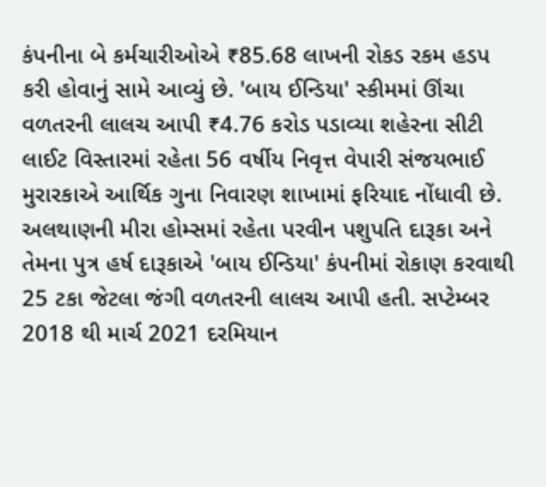કંપનીના બે કર્મચારીઓએ ₹85.68 લાખની રોકડ રકમ હડપ કરી હોવાનું સામે આવ્યું છે. 'બાય ઈન્ડિયા' સ્કીમમાં ઊંચા વળતરની લાલચ આપી ₹4.76 કરોડ પડાવ્યા શહેરના સીટી લાઈટ વિસ્તારમાં રહેતા 56 વર્ષીય નિવૃત્ત વેપારી સંજયભાઈ મુરારકાએ આર્થિક ગુના નિવારણ શાખામાં ફરિયાદ નોંધાવી છે. અલથાણની મીરા હોમ્સમાં રહેતા પરવીન પશુપતિ દારૂકા અને તેમના પુત્ર હર્ષ દારૂકાએ 'બાય ઈન્ડિયા' કંપનીમાં રોકાણ કરવાથી 25 ટકા જેટલા જંગી વળતરની લાલચ આપી હતી. સપ્ટેમ્બર 2018 થી માર્ચ 2021 દરમિયાન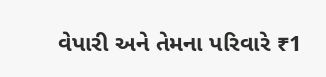વેપારી અને તેમના પરિવારે ₹1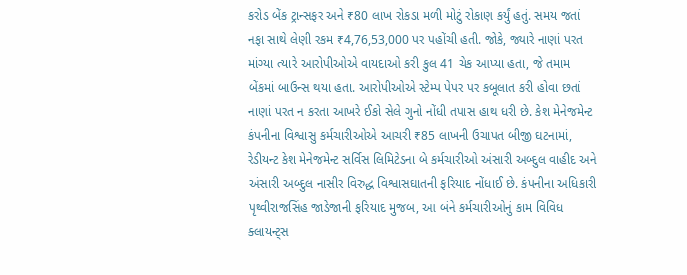કરોડ બેંક ટ્રાન્સફર અને ₹80 લાખ રોકડા મળી મોટું રોકાણ કર્યું હતું. સમય જતાં નફા સાથે લેણી રકમ ₹4,76,53,000 પર પહોંચી હતી. જોકે, જ્યારે નાણાં પરત માંગ્યા ત્યારે આરોપીઓએ વાયદાઓ કરી કુલ 41 ચેક આપ્યા હતા, જે તમામ બેંકમાં બાઉન્સ થયા હતા. આરોપીઓએ સ્ટેમ્પ પેપર પર કબૂલાત કરી હોવા છતાં નાણાં પરત ન કરતા આખરે ઈકો સેલે ગુનો નોંધી તપાસ હાથ ધરી છે. કેશ મેનેજમેન્ટ કંપનીના વિશ્વાસુ કર્મચારીઓએ આચરી ₹85 લાખની ઉચાપત બીજી ઘટનામાં, રેડીયન્ટ કેશ મેનેજમેન્ટ સર્વિસ લિમિટેડના બે કર્મચારીઓ અંસારી અબ્દુલ વાહીદ અને અંસારી અબ્દુલ નાસીર વિરુદ્ધ વિશ્વાસઘાતની ફરિયાદ નોંધાઈ છે. કંપનીના અધિકારી પૃથ્વીરાજસિંહ જાડેજાની ફરિયાદ મુજબ, આ બંને કર્મચારીઓનું કામ વિવિધ ક્લાયન્ટ્સ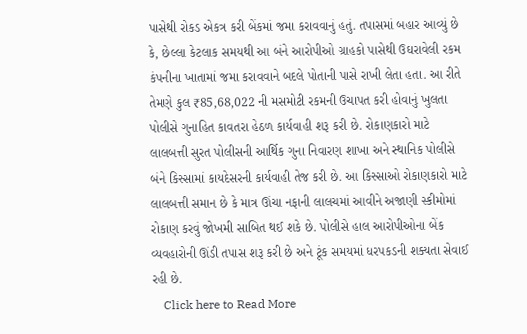પાસેથી રોકડ એકત્ર કરી બેંકમાં જમા કરાવવાનું હતું. તપાસમાં બહાર આવ્યું છે કે, છેલ્લા કેટલાક સમયથી આ બંને આરોપીઓ ગ્રાહકો પાસેથી ઉઘરાવેલી રકમ કંપનીના ખાતામાં જમા કરાવવાને બદલે પોતાની પાસે રાખી લેતા હતા. આ રીતે તેમણે કુલ ₹85,68,022 ની મસમોટી રકમની ઉચાપત કરી હોવાનું ખુલતા પોલીસે ગુનાહિત કાવતરા હેઠળ કાર્યવાહી શરૂ કરી છે. રોકાણકારો માટે લાલબત્તી સુરત પોલીસની આર્થિક ગુના નિવારણ શાખા અને સ્થાનિક પોલીસે બંને કિસ્સામાં કાયદેસરની કાર્યવાહી તેજ કરી છે. આ કિસ્સાઓ રોકાણકારો માટે લાલબત્તી સમાન છે કે માત્ર ઊંચા નફાની લાલચમાં આવીને અજાણી સ્કીમોમાં રોકાણ કરવું જોખમી સાબિત થઈ શકે છે. પોલીસે હાલ આરોપીઓના બેંક વ્યવહારોની ઊંડી તપાસ શરૂ કરી છે અને ટૂંક સમયમાં ધરપકડની શક્યતા સેવાઈ રહી છે.
    Click here to Read More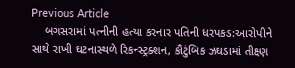Previous Article
    બગસરામાં પત્નીની હત્યા કરનાર પતિની ધરપકડ:આરોપીને સાથે રાખી ઘટનાસ્થળે રિકન્સ્ટ્રક્શન, કૌટુંબિક ઝઘડામાં તીક્ષ્ણ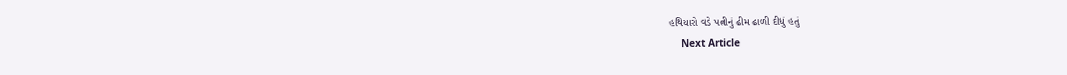હથિયારો વડે પત્નીનું ઢીમ ઢાળી દીધું હતું
    Next Article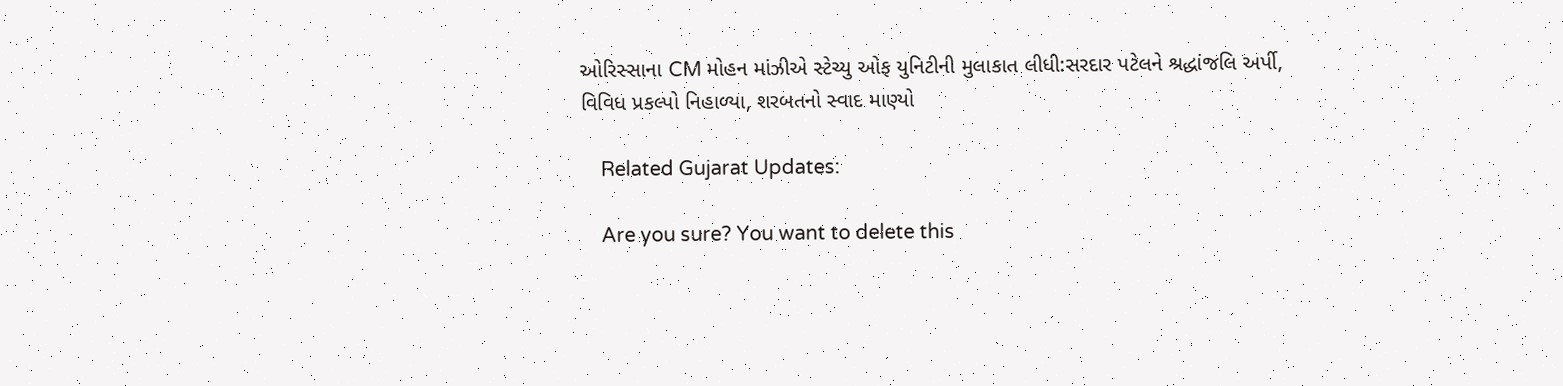ઓરિસ્સાના CM મોહન માંઝીએ સ્ટેચ્યુ ઓફ યુનિટીની મુલાકાત લીધી:સરદાર પટેલને શ્રદ્ધાંજલિ અર્પી, વિવિધ પ્રકલ્પો નિહાળ્યા, શરબતનો સ્વાદ માણ્યો

    Related Gujarat Updates:

    Are you sure? You want to delete this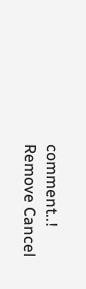comment..! Remove Cancel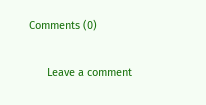Comments (0)

      Leave a comment